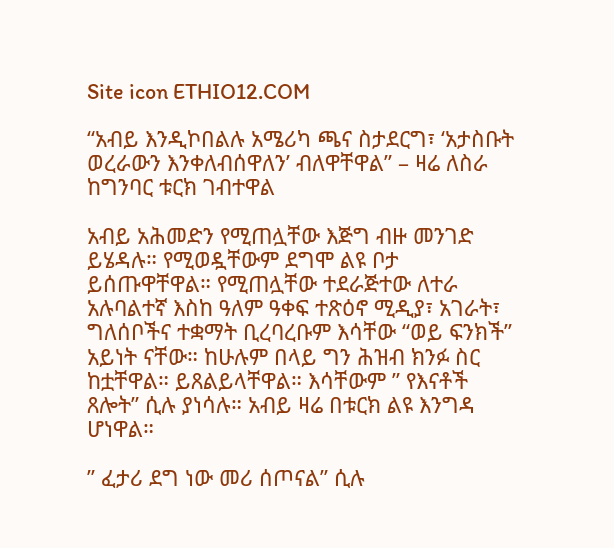Site icon ETHIO12.COM

“አብይ እንዲኮበልሉ አሜሪካ ጫና ስታደርግ፣ ‘አታስቡት ወረራውን እንቀለብሰዋለን’ ብለዋቸዋል” – ዛሬ ለስራ ከግንባር ቱርክ ገብተዋል

አብይ አሕመድን የሚጠሏቸው እጅግ ብዙ መንገድ ይሄዳሉ። የሚወዷቸውም ደግሞ ልዩ ቦታ ይሰጡዋቸዋል። የሚጠሏቸው ተደራጅተው ለተራ አሉባልተኛ እስከ ዓለም ዓቀፍ ተጽዕኖ ሚዲያ፣ አገራት፣ ግለሰቦችና ተቋማት ቢረባረቡም እሳቸው “ወይ ፍንክች” አይነት ናቸው። ከሁሉም በላይ ግን ሕዝብ ክንፉ ስር ከቷቸዋል። ይጸልይላቸዋል። እሳቸውም ” የእናቶች ጸሎት” ሲሉ ያነሳሉ። አብይ ዛሬ በቱርክ ልዩ እንግዳ ሆነዋል።

” ፈታሪ ደግ ነው መሪ ሰጦናል” ሲሉ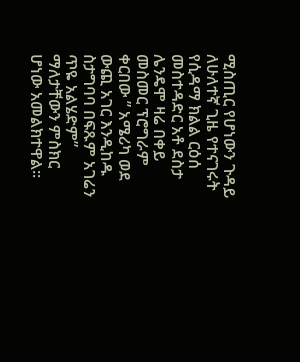ሚስጢር የሆነውን ጉዳይ ለሁለተኛ ጊዜ የተናገሩት የሲዳማ ክልል ርዕሰ መስተዳድር አቶ ደስታ ሌንዴሞ ዛሬ በቀይ መስመር ፕሮግራም ቀርበው ” አሜሪካ ወደ ውጪ አገር እንዲከዱ ስታግባባ በፍጹም አገሬን ጥዬ አልሄድም” ማለታቸውን ምስክር ሆነው አመልክተዋል።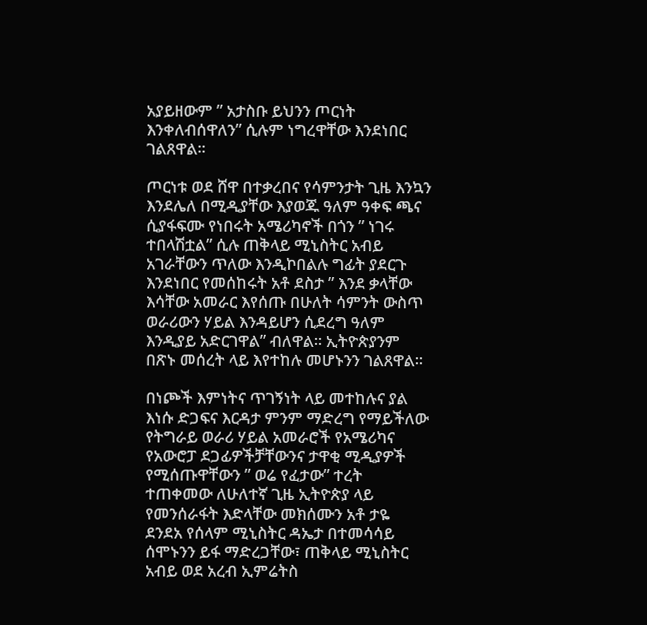አያይዘውም ” አታስቡ ይህንን ጦርነት እንቀለብሰዋለን” ሲሉም ነግረዋቸው እንደነበር ገልጸዋል።

ጦርነቱ ወደ ሸዋ በተቃረበና የሳምንታት ጊዜ እንኳን እንደሌለ በሚዲያቸው እያወጁ ዓለም ዓቀፍ ጫና ሲያፋፍሙ የነበሩት አሜሪካኖች በጎን ” ነገሩ ተበላሽቷል” ሲሉ ጠቅላይ ሚኒስትር አብይ አገራቸውን ጥለው እንዲኮበልሉ ግፊት ያደርጉ እንደነበር የመሰከሩት አቶ ደስታ ” እንደ ቃላቸው እሳቸው አመራር እየሰጡ በሁለት ሳምንት ውስጥ ወራሪውን ሃይል እንዳይሆን ሲደረግ ዓለም እንዲያይ አድርገዋል” ብለዋል። ኢትዮጵያንም በጽኑ መሰረት ላይ እየተከሉ መሆኑንን ገልጸዋል።

በነጮች እምነትና ጥገኝነት ላይ መተከሉና ያል እነሱ ድጋፍና እርዳታ ምንም ማድረግ የማይችለው የትግራይ ወራሪ ሃይል አመራሮች የአሜሪካና የአውሮፓ ደጋፊዎችቻቸውንና ታዋቂ ሚዲያዎች የሚሰጡዋቸውን ” ወሬ የፈታው” ተረት ተጠቀመው ለሁለተኛ ጊዜ ኢትዮጵያ ላይ የመንሰራፋት እድላቸው መክሰሙን አቶ ታዬ ደንደአ የሰላም ሚኒስትር ዳኤታ በተመሳሳይ ሰሞኑንን ይፋ ማድረጋቸው፣ ጠቅላይ ሚኒስትር አብይ ወደ አረብ ኢምሬትስ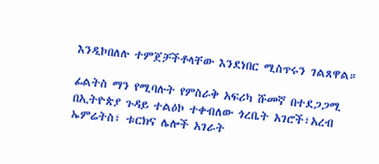እንዲኮበለሉ ተምጀቻችቶላቸው እንደነበር ሚስጥሩን ገልጸዋል።

ፊልትስ ማን የሚባሉት የምስራቅ አፍሪካ ሹመኛ በተደጋጋሚ በኢትዮጵያ ጉዳይ ተልዕኮ ተቀብለው ጎረቤት አገሮች፣አረብ ኤምሬትስ፣ ቱርክና ሌሎች አገራት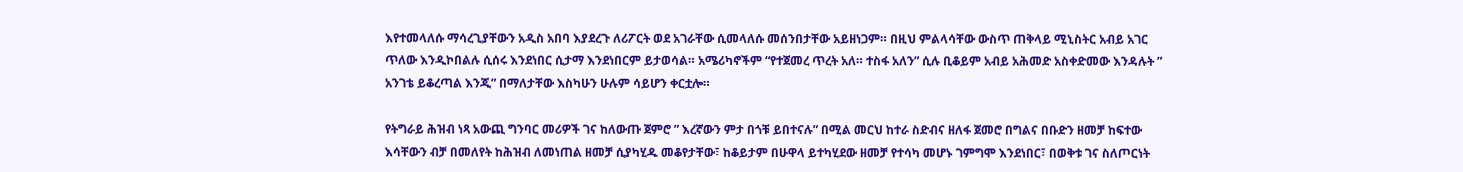እየተመላለሱ ማሳረጊያቸውን አዲስ አበባ እያደረጉ ለሪፖርት ወደ አገራቸው ሲመላለሱ መሰንበታቸው አይዘነጋም። በዚህ ምልላሳቸው ውስጥ ጠቅላይ ሚኒስትር አብይ አገር ጥለው እንዲኮበልሉ ሲሰሩ እንደነበር ሲታማ እንደነበርም ይታወሳል። አሜሪካኖችም “የተጀመረ ጥረት አለ። ተስፋ አለን” ሲሉ ቢቆይም አብይ አሕመድ አስቀድመው እንዳሉት ” አንገቴ ይቆረጣል እንጂ” በማለታቸው እስካሁን ሁሉም ሳይሆን ቀርቷሎ።

የትግራይ ሕዝብ ነጻ አውጪ ግንባር መሪዎች ገና ከለውጡ ጀምሮ ” እረኛውን ምታ በጎቹ ይበተናሉ” በሚል መርህ ከተራ ስድብና ዘለፋ ጀመሮ በግልና በቡድን ዘመቻ ከፍተው እሳቸውን ብቻ በመለየት ከሕዝብ ለመነጠል ዘመቻ ሲያካሂዱ መቆየታቸው፣ ከቆይታም በሁዋላ ይተካሂደው ዘመቻ የተሳካ መሆኑ ገምግሞ እንደነበር፣ በወቅቱ ገና ስለጦርነት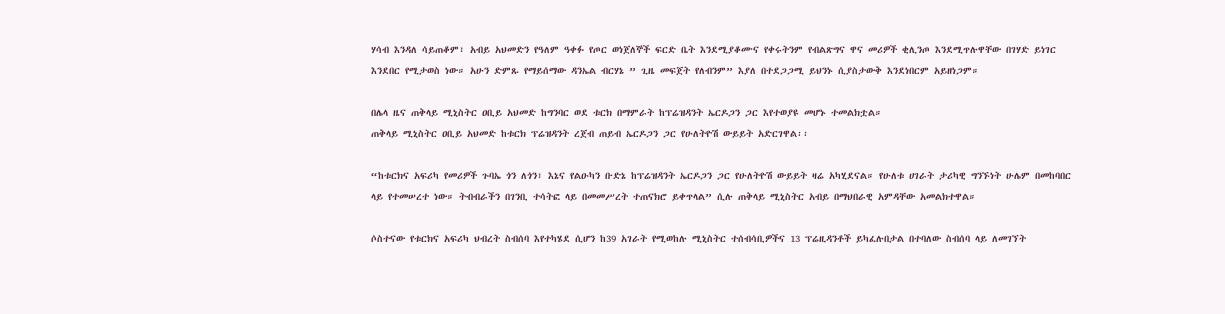ሃሳብ እንዳለ ሳይጠቆም፣ አብይ አህመድን የዓለም ዓቀፉ የጦር ወነጀለኞች ፍርድ ቤት እንደሚያቆሙና የቀሩትንም የብልጽግና ዋና መሪዎች ቂሊንጦ እንደሚጥሉዋቸው በገሃድ ይነገር እንደበር የሚታወስ ነው። አሁን ድምጹ የማይሰማው ዳንኤል ብርሃኔ ” ጊዜ መፍጀት የለብንም” እያለ በተደጋጋሚ ይህንኑ ሲያስታውቅ እንደነበርም አይዘነጋም።

በሌላ ዜና ጠቅላይ ሚኒስትር ዐቢይ አህመድ ከግንባር ወደ ቱርክ በማምራት ከፕሬዝዳንት ኤርዶጋን ጋር እየተወያዩ መሆኑ ተመልክቷል።
ጠቅላይ ሚኒስትር ዐቢይ አህመድ ከቱርክ ፕሬዝዳንት ረጀብ ጠይብ ኤርዶጋን ጋር የሁለትዮሽ ውይይት አድርገዋል፡፡

“ከቱርክና አፍሪካ የመሪዎች ጉባኤ ጎን ለጎን፣ እኔና የልዑካን ቡድኔ ከፕሬዝዳንት ኤርዶጋን ጋር የሁለትዮሽ ውይይት ዛሬ አካሂደናል። የሁለቱ ሀገራት ታሪካዊ ግንኙነት ሁሌም በመከባበር ላይ የተመሠረተ ነው። ትብብራችን በገንቢ ተሳትፎ ላይ በመመሥረት ተጠናክሮ ይቀጥላል” ሲሉ ጠቅላይ ሚኒስትር አብይ በማህበራዊ አምዳቸው አመልክተዋል።

ሶስተናው የቱርክና አፍሪካ ህብረት ስብሰባ እየተካሄደ ሲሆን ከ39 አገራት የሚወከሉ ሚኒስትር ተሰብሳቢዎችና 13 ፕሬዚዳንቶች ይካፈሉበታል በተባለው ስብሰባ ላይ ለመገኘት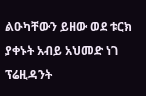ልዑካቸውን ይዘው ወደ ቱርክ ያቀኑት አብይ አህመድ ነገ ፕሬዚዳንት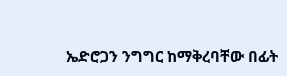ኤድሮጋን ንግግር ከማቅረባቸው በፊት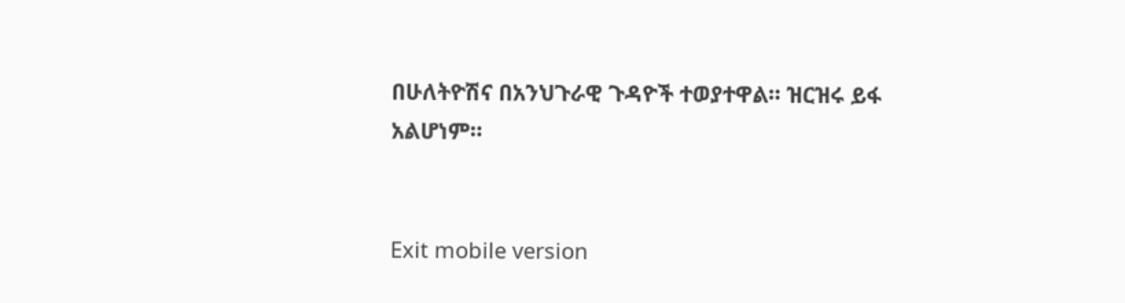በሁለትዮሽና በአንህጉራዊ ጉዳዮች ተወያተዋል። ዝርዝሩ ይፋ አልሆነም።


Exit mobile version